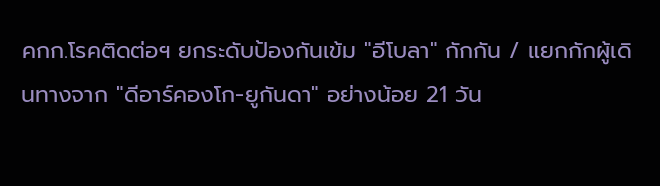คกก.โรคติดต่อฯ ยกระดับป้องกันเข้ม "อีโบลา" กักกัน / แยกกักผู้เดินทางจาก "ดีอาร์คองโก-ยูกันดา" อย่างน้อย 21 วัน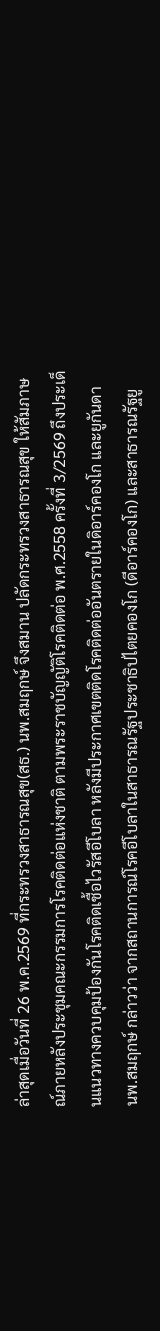ล่าสุดเมื่อวันที่ 26 พ.ค.2569 ที่กระทรวงสาธารณสุข(สธ.) นพ.สมฤกษ์ จึงสมาน ปลัดกระทรวงสาธารณสุข ให้สัมภาษณ์ภายหลังประชุมคณะกรรมการโรคติดต่อแห่งชาติ ตามพระราชบัญญัติโรคติดต่อ พ.ศ.2558 ครั้งที่ 3/2569 ถึงประเด็นแนวทางควบคุมป้องกันโรคติดเชื้อไวรัสอีโบลา หลังมีประกาศเขตติดโรคติดต่ออันตรายในดิอาร์คองโก และยูกันดา
นพ.สมฤกษ์ กล่าวว่า จากสถานการณ์โรคอีโบลาในสาธารณรัฐประชาธิปไตยคองโก (ดีอาร์คองโก) และสาธารณรัฐยู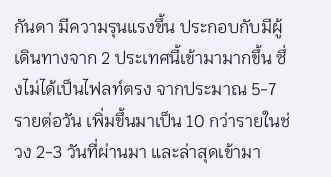กันดา มีความรุนแรงขึ้น ประกอบกับมีผู้เดินทางจาก 2 ประเทศนี้เข้ามามากขึ้น ซึ่งไม่ได้เป็นไฟลท์ตรง จากประมาณ 5-7 รายต่อวัน เพิ่มขึ้นมาเป็น 10 กว่ารายในช่วง 2-3 วันที่ผ่านมา และล่าสุดเข้ามา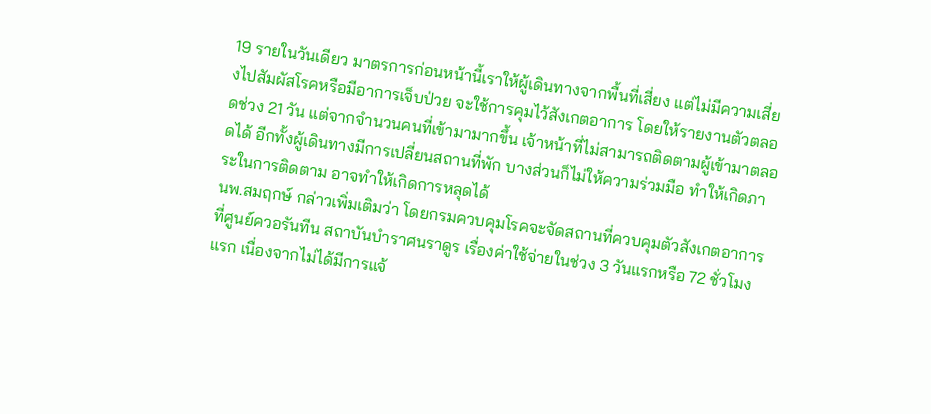19 รายในวันเดียว มาตรการก่อนหน้านี้เราให้ผู้เดินทางจากพื้นที่เสี่ยง แต่ไม่มีความเสี่ยงไปสัมผัสโรคหรือมีอาการเจ็บป่วย จะใช้การคุมไว้สังเกตอาการ โดยให้รายงานตัวตลอดช่วง 21 วัน แต่จากจำนวนคนที่เข้ามามากขึ้น เจ้าหน้าที่ไม่สามารถติดตามผู้เข้ามาตลอดได้ อีกทั้งผู้เดินทางมีการเปลี่ยนสถานที่พัก บางส่วนก็ไม่ให้ความร่วมมือ ทำให้เกิดภาระในการติดตาม อาจทำให้เกิดการหลุดได้
นพ.สมฤกษ์ กล่าวเพิ่มเติมว่า โดยกรมควบคุมโรคจะจัดสถานที่ควบคุมตัวสังเกตอาการที่ศูนย์ควอรันทีน สถาบันบำราศนราดูร เรื่องค่าใช้จ่ายในช่วง 3 วันแรกหรือ 72 ชั่วโมงแรก เนื่องจากไม่ได้มีการแจ้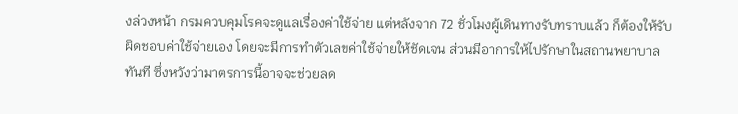งล่วงหน้า กรมควบคุมโรคจะดูแลเรื่องค่าใช้จ่าย แต่หลังจาก 72 ชั่วโมงผู้เดินทางรับทราบแล้ว ก็ต้องให้รับผิดชอบค่าใช้จ่ายเอง โดยจะมีการทำตัวเลขค่าใช้จ่ายให้ชัดเจน ส่วนมีอาการให้ไปรักษาในสถานพยาบาลทันที ซึ่งหวังว่ามาตรการนี้อาจจะช่วยลด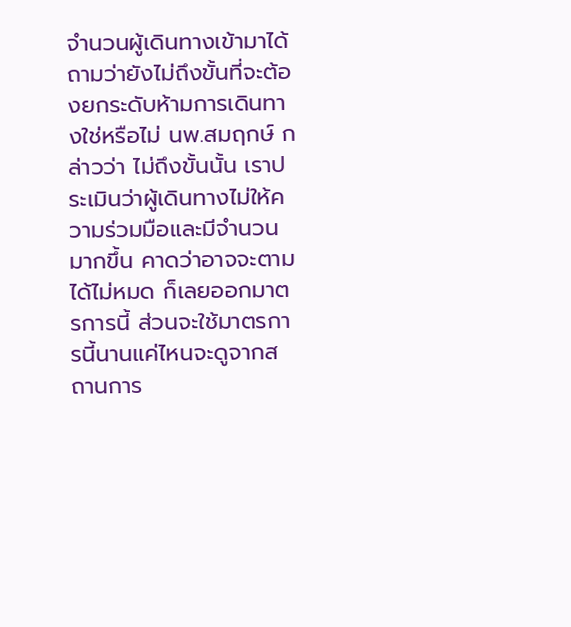จำนวนผู้เดินทางเข้ามาได้
ถามว่ายังไม่ถึงขั้นที่จะต้องยกระดับห้ามการเดินทางใช่หรือไม่ นพ.สมฤกษ์ กล่าวว่า ไม่ถึงขั้นนั้น เราประเมินว่าผู้เดินทางไม่ให้ความร่วมมือและมีจำนวนมากขึ้น คาดว่าอาจจะตามได้ไม่หมด ก็เลยออกมาตรการนี้ ส่วนจะใช้มาตรการนี้นานแค่ไหนจะดูจากสถานการ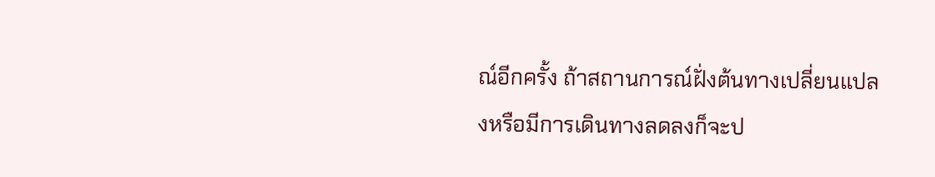ณ์อีกครั้ง ถ้าสถานการณ์ฝั่งต้นทางเปลี่ยนแปลงหรือมีการเดินทางลดลงก็จะป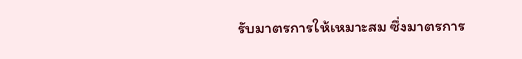รับมาตรการให้เหมาะสม ซึ่งมาตรการ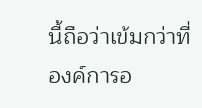นี้ถือว่าเข้มกว่าที่องค์การอ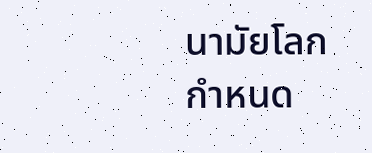นามัยโลกกำหนด